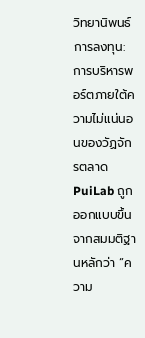วิทยานิพนธ์การลงทุน: การบริหารพอร์ตภายใต้ความไม่แน่นอนของวัฏจักรตลาด
PuiLab ถูกออกแบบขึ้นจากสมมติฐานหลักว่า “ความ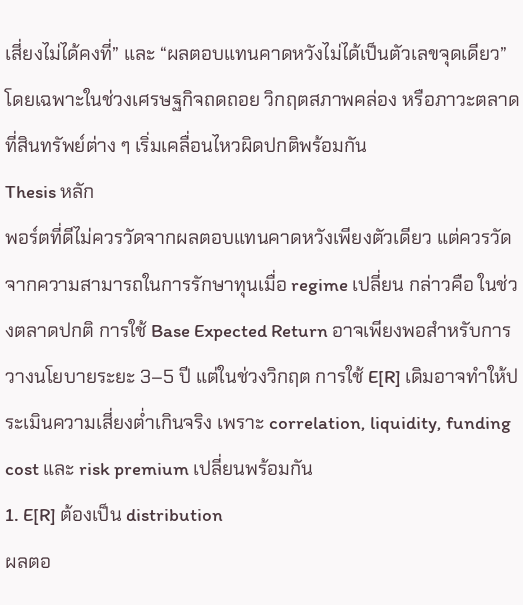เสี่ยงไม่ได้คงที่” และ “ผลตอบแทนคาดหวังไม่ได้เป็นตัวเลขจุดเดียว” โดยเฉพาะในช่วงเศรษฐกิจถดถอย วิกฤตสภาพคล่อง หรือภาวะตลาดที่สินทรัพย์ต่าง ๆ เริ่มเคลื่อนไหวผิดปกติพร้อมกัน
Thesis หลัก
พอร์ตที่ดีไม่ควรวัดจากผลตอบแทนคาดหวังเพียงตัวเดียว แต่ควรวัดจากความสามารถในการรักษาทุนเมื่อ regime เปลี่ยน กล่าวคือ ในช่วงตลาดปกติ การใช้ Base Expected Return อาจเพียงพอสำหรับการวางนโยบายระยะ 3–5 ปี แต่ในช่วงวิกฤต การใช้ E[R] เดิมอาจทำให้ประเมินความเสี่ยงต่ำเกินจริง เพราะ correlation, liquidity, funding cost และ risk premium เปลี่ยนพร้อมกัน
1. E[R] ต้องเป็น distribution
ผลตอ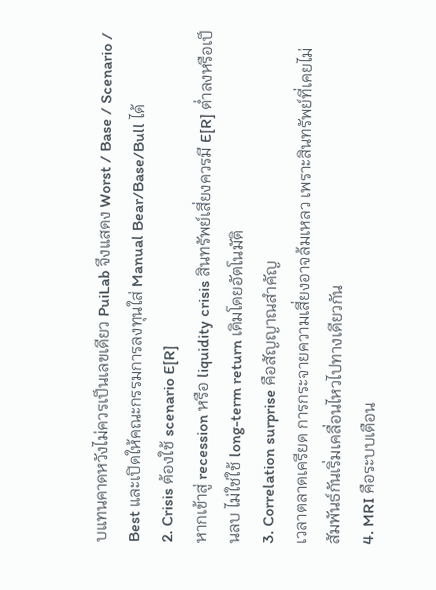บแทนคาดหวังไม่ควรเป็นเลขเดียว PuiLab จึงแสดง Worst / Base / Scenario / Best และเปิดให้คณะกรรมการลงทุนใส่ Manual Bear/Base/Bull ได้
2. Crisis ต้องใช้ scenario E[R]
หากเข้าสู่ recession หรือ liquidity crisis สินทรัพย์เสี่ยงควรมี E[R] ต่ำลงหรือเป็นลบ ไม่ใช่ใช้ long-term return เดิมโดยอัตโนมัติ
3. Correlation surprise คือสัญญาณสำคัญ
เวลาตลาดเครียด การกระจายความเสี่ยงอาจล้มเหลว เพราะสินทรัพย์ที่เคยไม่สัมพันธ์กันเริ่มเคลื่อนไหวไปทางเดียวกัน
4. MRI คือระบบเตือน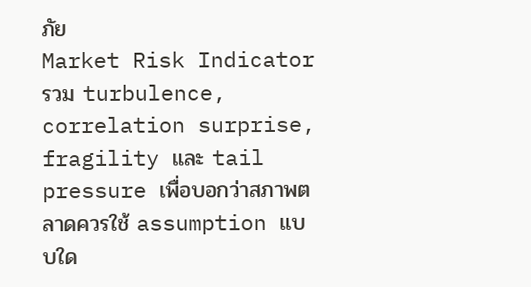ภัย
Market Risk Indicator รวม turbulence, correlation surprise, fragility และ tail pressure เพื่อบอกว่าสภาพตลาดควรใช้ assumption แบบใด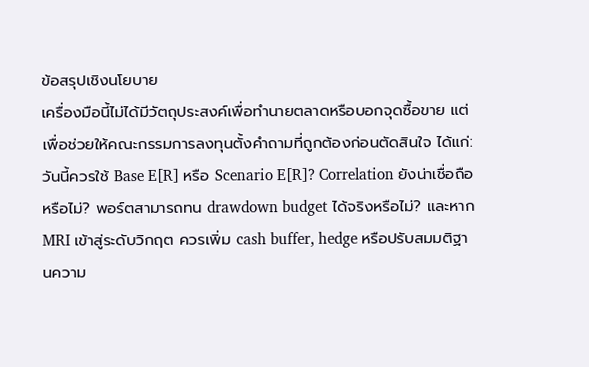ข้อสรุปเชิงนโยบาย
เครื่องมือนี้ไม่ได้มีวัตถุประสงค์เพื่อทำนายตลาดหรือบอกจุดซื้อขาย แต่เพื่อช่วยให้คณะกรรมการลงทุนตั้งคำถามที่ถูกต้องก่อนตัดสินใจ ได้แก่: วันนี้ควรใช้ Base E[R] หรือ Scenario E[R]? Correlation ยังน่าเชื่อถือหรือไม่? พอร์ตสามารถทน drawdown budget ได้จริงหรือไม่? และหาก MRI เข้าสู่ระดับวิกฤต ควรเพิ่ม cash buffer, hedge หรือปรับสมมติฐานความ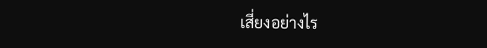เสี่ยงอย่างไร